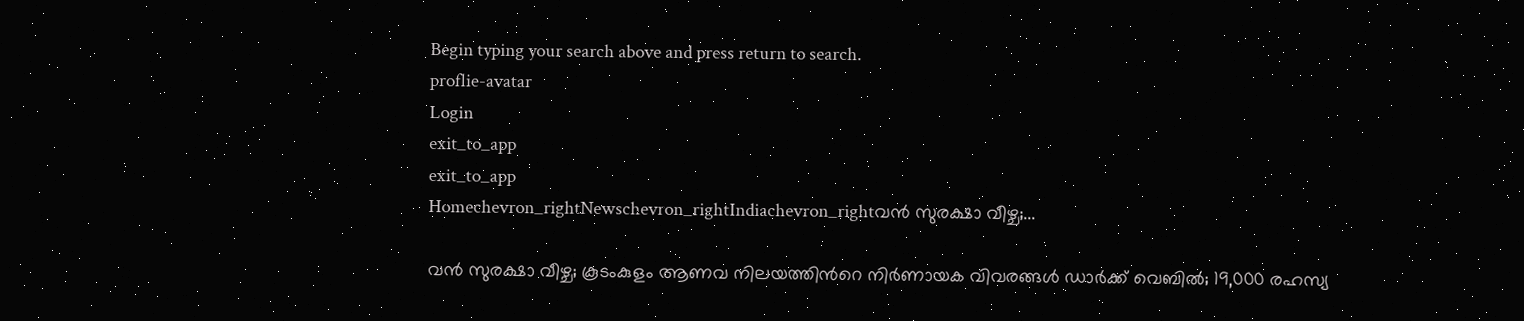Begin typing your search above and press return to search.
proflie-avatar
Login
exit_to_app
exit_to_app
Homechevron_rightNewschevron_rightIndiachevron_rightവൻ സുരക്ഷാ വീഴ്ച;...

വൻ സുരക്ഷാ വീഴ്ച; കൂടംകുളം ആണവ നിലയത്തിന്‍റെ നിർണായക വിവരങ്ങൾ ഡാർക്ക് വെബിൽ; 19,000 രഹസ്യ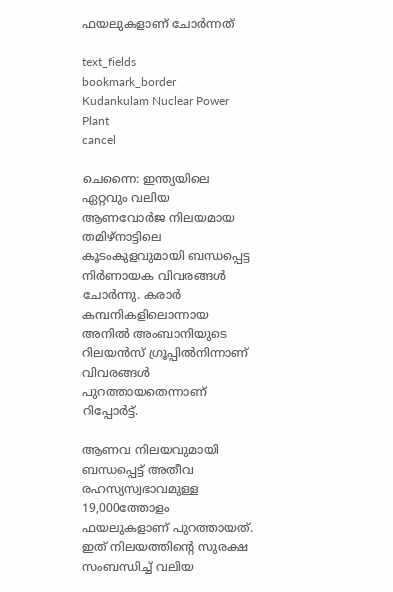ഫയലുകളാണ് ചോർന്നത്

text_fields
bookmark_border
Kudankulam Nuclear Power Plant
cancel

ചെന്നൈ: ഇന്ത്യയിലെ ഏറ്റവും വലിയ ആണവോർജ നിലയമായ തമിഴ്‌നാട്ടിലെ കൂടംകുളവുമായി ബന്ധപ്പെട്ട നിർണായക വിവരങ്ങൾ ചോർന്നു. കരാർ കമ്പനികളിലൊന്നായ അനിൽ അംബാനിയുടെ റിലയൻസ് ഗ്രൂപ്പിൽനിന്നാണ് വിവരങ്ങൾ പുറത്തായതെന്നാണ് റിപ്പോർട്ട്.

ആണവ നിലയവുമായി ബന്ധപ്പെട്ട് അതീവ രഹസ്യസ്വഭാവമുള്ള 19,000ത്തോളം ഫയലുകളാണ് പുറത്തായത്. ഇത് നിലയത്തിന്റെ സുരക്ഷ സംബന്ധിച്ച് വലിയ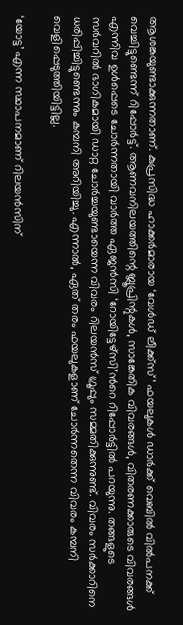ആശങ്കയുണ്ടാക്കുന്നതാണ്. കുപ്രസിദ്ധ ഹാക്കർമാരായ ‘വേൾഡ് ലീക്ക്സ്’ ഫയലുകൾ ഡാർക്ക് വെബിൽ വിൽപനക്ക് വെച്ചിട്ടുണ്ടെന്ന് റിപ്പോർട്ട്. ആണവനിലയത്തിന്റെ ബ്ലൂപ്രിന്റുകൾ, സാങ്കേതിക വിവരങ്ങൾ, വിതരണക്കാരുടെ വിവരങ്ങൾ എന്നിവ ഉൾപ്പെടെ ചോർന്നതായി വാർത്ത ഏജൻസി ‘റോയിട്ടേഴ്സി’ന്‍റെ റിപ്പോർട്ടിൽ പറയുന്നു. തങ്ങളുടെ സർവറിൽ ഭാഗികമായി ഡാറ്റ ചോർച്ചയുണ്ടായെന്ന വിവരം റിലയൻസ് ഗ്രൂപ്പും സമ്മതിക്കുന്നുണ്ട്. വിവരം സർക്കാറിനെ ധരിപ്പിച്ചിട്ടുണ്ടെന്നും കമ്പനി അറിയിച്ചു. എന്നാൽ, ഏത് തരം ഫയലുകളാണ് ചോർന്നതെന്ന വിവരം കമ്പനി വെളിപ്പെടുത്തിയിട്ടില്ല.

‘യോട്ട’ എന്ന സ്ഥാപനമാണ് റിലയൻസിന്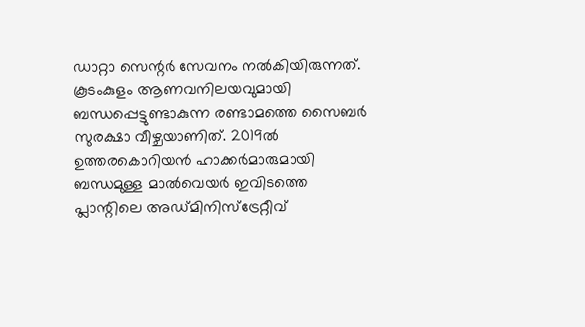ഡാറ്റാ സെന്റർ സേവനം നൽകിയിരുന്നത്. കൂടംകുളം ആണവനിലയവുമായി ബന്ധപ്പെട്ടുണ്ടാകുന്ന രണ്ടാമത്തെ സൈബർ സുരക്ഷാ വീഴ്ചയാണിത്. 2019ൽ ഉത്തരകൊറിയൻ ഹാക്കർമാരുമായി ബന്ധമുള്ള മാൽവെയർ ഇവിടത്തെ പ്ലാന്റിലെ അഡ്മിനിസ്ട്രേറ്റീവ്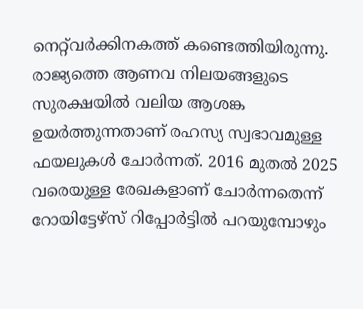നെറ്റ്‌വർക്കിനകത്ത് കണ്ടെത്തിയിരുന്നു. രാജ്യത്തെ ആണവ നിലയങ്ങളുടെ സുരക്ഷയിൽ വലിയ ആശങ്ക ഉയര്‍ത്തുന്നതാണ് രഹസ്യ സ്വഭാവമുള്ള ഫയലുകൾ ചോർന്നത്. 2016 മുതൽ 2025 വരെയുള്ള രേഖകളാണ് ചോർന്നതെന്ന് റോയിട്ടേഴ്സ് റിപ്പോർട്ടിൽ പറയുമ്പോഴും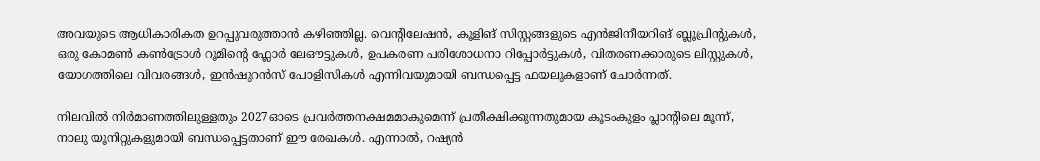അവയുടെ ആധികാരികത ഉറപ്പുവരുത്താൻ കഴിഞ്ഞില്ല. വെന്റിലേഷൻ, കൂളിങ് സിസ്റ്റങ്ങളുടെ എൻജിനീയറിങ് ബ്ലൂപ്രിന്റുകൾ, ഒരു കോമൺ കൺട്രോൾ റൂമിന്റെ ഫ്ലോർ ലേഔട്ടുകൾ, ഉപകരണ പരിശോധനാ റിപ്പോർട്ടുകൾ, വിതരണക്കാരുടെ ലിസ്റ്റുകൾ, യോഗത്തിലെ വിവരങ്ങൾ, ഇൻഷുറൻസ് പോളിസികൾ എന്നിവയുമായി ബന്ധപ്പെട്ട ഫയലുകളാണ് ചോർന്നത്.

നിലവിൽ നിർമാണത്തിലുള്ളതും 2027ഓടെ പ്രവർത്തനക്ഷമമാകുമെന്ന് പ്രതീക്ഷിക്കുന്നതുമായ കൂടംകുളം പ്ലാന്റിലെ മൂന്ന്, നാലു യൂനിറ്റുകളുമായി ബന്ധപ്പെട്ടതാണ് ഈ രേഖകൾ. എന്നാൽ, റഷ്യൻ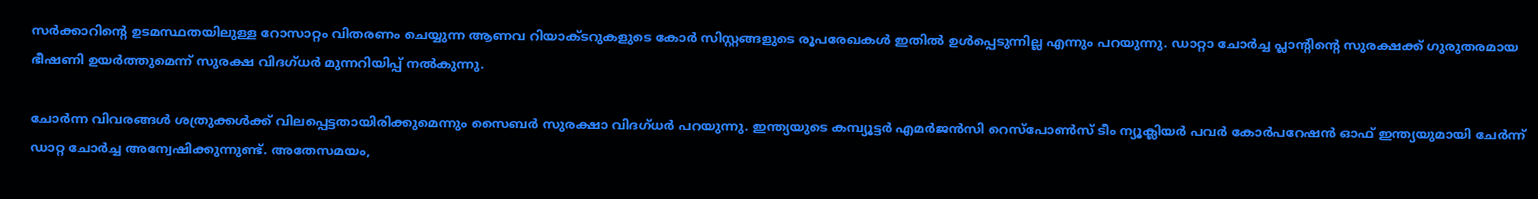സർക്കാറിന്‍റെ ഉടമസ്ഥതയിലുള്ള റോസാറ്റം വിതരണം ചെയ്യുന്ന ആണവ റിയാക്ടറുകളുടെ കോർ സിസ്റ്റങ്ങളുടെ രൂപരേഖകൾ ഇതിൽ ഉൾപ്പെടുന്നില്ല എന്നും പറയുന്നു. ഡാറ്റാ ചോർച്ച പ്ലാന്റിന്റെ സുരക്ഷക്ക് ഗുരുതരമായ ഭീഷണി ഉയർത്തുമെന്ന് സുരക്ഷ വിദഗ്ധർ മുന്നറിയിപ്പ് നൽകുന്നു.

ചോർന്ന വിവരങ്ങൾ ശത്രുക്കൾക്ക് വിലപ്പെട്ടതായിരിക്കുമെന്നും സൈബർ സുരക്ഷാ വിദഗ്ധർ പറയുന്നു. ഇന്ത്യയുടെ കമ്പ്യൂട്ടർ എമർജൻസി റെസ്‌പോൺസ് ടീം ന്യൂക്ലിയർ പവർ കോർപറേഷൻ ഓഫ് ഇന്ത്യയുമായി ചേർന്ന് ഡാറ്റ ചോർച്ച അന്വേഷിക്കുന്നുണ്ട്. അതേസമയം,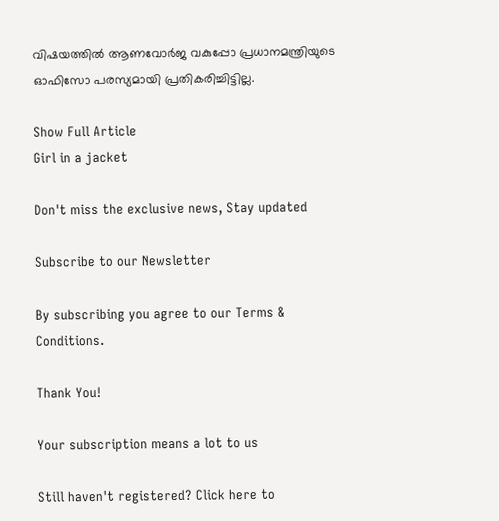വിഷയത്തിൽ ആണവോർജ വകുപ്പോ പ്രധാനമന്ത്രിയുടെ ഓഫിസോ പരസ്യമായി പ്രതികരിച്ചിട്ടില്ല.

Show Full Article
Girl in a jacket

Don't miss the exclusive news, Stay updated

Subscribe to our Newsletter

By subscribing you agree to our Terms & Conditions.

Thank You!

Your subscription means a lot to us

Still haven't registered? Click here to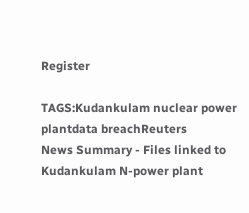Register

TAGS:Kudankulam nuclear power plantdata breachReuters
News Summary - Files linked to Kudankulam N-power plant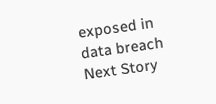exposed in data breach
Next Story